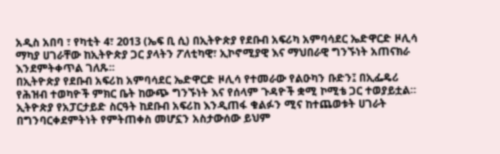አዲስ አበባ ፣ የካቲት 4፣ 2013 (ኤፍ ቢ ሲ) በኢትዮጵያ የደቡብ አፍሪካ አምባሳደር ኤድዋርድ ዞሊሳ ማካያ ሀገራቸው ከኢትዮጵያ ጋር ያላትን ፖለቲካዊ፣ ኢኮኖሚያዊ እና ማህበራዊ ግንኙነት አጠናክራ እንደምትቀጥል ገለጹ፡፡
በኢትዮጵያ የደቡብ አፍሪከ አምባሳደር ኤድዋርድ ዞሊሳ የተመራው የልዑካን ቡድን፤ በኢፌዴሪ የሕዝብ ተወካዮች ምክር ቤት ከውጭ ግንኙነት እና የሰላም ጉዳዮች ቋሚ ኮሚቴ ጋር ተወያይቷል።
ኢትዮጵያ የአፓርታይድ ስርዓት ከደቡብ አፍሪከ እንዲጠፋ ቁልፉን ሚና ከተጨወቱት ሀገራት በግንባርቀደምትነት የምትጠቀስ መሆኗን አስታውሰው ይህም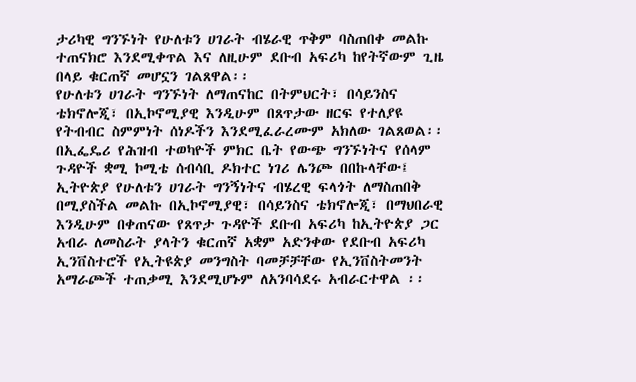ታሪካዊ ግንኙነት የሁለቱን ሀገራት ብሄራዊ ጥቅም ባስጠበቀ መልኩ ተጠናክሮ እንደሚቀጥል እና ለዚሁም ደቡብ አፍሪካ ከየትኛውም ጊዜ በላይ ቁርጠኛ መሆኗን ገልጸዋል፡፡
የሁለቱን ሀገራት ግንኙነት ለማጠናከር በትምህርት፣ በሳይንስና ቴክኖሎጂ፣ በኢኮኖሚያዊ እንዲሁም በጸጥታው ዘርፍ የተለያዩ የትብብር ስምምነት ሰነዶችን እንደሚፈራረሙም አክለው ገልጸወል፡፡
በኢፌዴሪ የሕዝብ ተወካዮች ምክር ቤት የውጭ ግንኙነትና የሰላም ጉዳዮች ቋሚ ኮሚቴ ሰብሳቢ ዶክተር ነገሪ ሌንጮ በበኩላቸው፤ ኢትዮጵያ የሁለቱን ሀገራት ግንኝነትና ብሄረዊ ፍላጎት ለማስጠበቅ በሚያስችል መልኩ በኢኮኖሚያዊ፣ በሳይንስና ቴክኖሎጂ፣ በማህበራዊ እንዲሁም በቀጠናው የጸጥታ ጉዳዮች ደቡብ አፍሪካ ከኢትዮጵያ ጋር አብራ ለመስራት ያላትን ቁርጠኛ አቋም አድንቀው የደቡብ አፍሪካ ኢንቨስተሮች የኢትዩጵያ መንግስት ባመቻቻቸው የኢንቨስትመንት አማራጮች ተጠቃሚ እንደሚሆኑም ለአንባሳደሩ አብራርተዋል ፡፡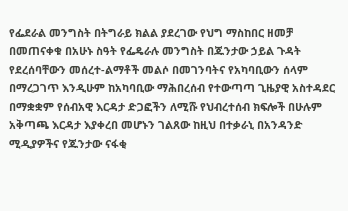የፌደራል መንግስት በትግራይ ክልል ያደረገው የህግ ማስከበር ዘመቻ በመጠናቀቁ በአሁኑ ስዓት የፌዴራሉ መንግስት በጁንታው ኃይል ጉዳት የደረሰባቸውን መሰረተ-ልማቶች መልሶ በመገንባትና የአካባቢውን ሰላም በማረጋገጥ እንዲሁም ከአካባቢው ማሕበረሰብ የተውጣጣ ጊዜያዊ አስተዳደር በማቋቋም የሰብአዊ እርዳታ ድጋፎችን ለሚሹ የህብረተሰብ ክፍሎች በሁሉም አቅጣጫ እርዳታ እያቀረበ መሆኑን ገልጸው ከዚህ በተቃራኒ በአንዳንድ ሚዲያዎችና የጁንታው ናፋቂ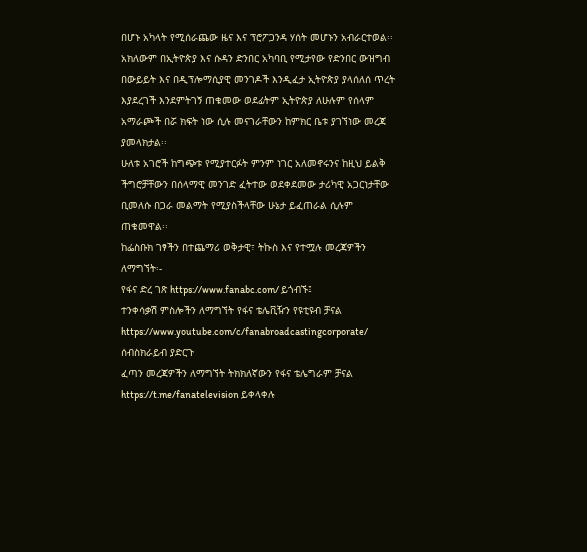በሆኑ አካላት የሚሰራጨው ዜና እና ፕሮፖጋንዳ ሃሰት መሆኑን አብራርተወል፡፡
አክለውም በኢትዮጵያ እና ሱዳን ድንበር አካባቢ የሚታየው የድንበር ውዝግብ በውይይት እና በዲፕሎማሲያዊ መንገዶች እንዲፈታ ኢትዮጵያ ያላሰለሰ ጥረት እያደረገች እንደምትገኝ ጠቁመው ወደፊትም ኢትዮጵያ ለሁሉም የሰላም አማራጮች በሯ ክፍት ነው ሲሉ መናገራቸውን ከምክር ቤቱ ያገኘነው መረጃ ያመላክታል፡፡
ሁለቱ አገሮች ከግጭቱ የሚያተርፉት ምንም ነገር አለመኖሩንና ከዚህ ይልቅ ችግሮቻቸውን በሰላማዊ መንገድ ፈትተው ወደቀደመው ታሪካዊ አጋርነታቸው ቢመለሱ በጋራ መልማት የሚያስችላቸው ሁኔታ ይፈጠራል ሲሉም ጠቁመዋል፡፡
ከፌስቡክ ገፃችን በተጨማሪ ወቅታዊ፣ ትኩስ እና የተሟሉ መረጃዎችን ለማግኘት፡-
የፋና ድረ ገጽ https://www.fanabc.com/ ይጎብኙ፤
ተንቀሳቃሽ ምስሎችን ለማግኘት የፋና ቴሌቪዥን የዩቲዩብ ቻናል https://www.youtube.com/c/fanabroadcastingcorporate/ ሰብስክራይብ ያድርጉ
ፈጣን መረጃዎችን ለማግኘት ትክክለኛውን የፋና ቴሌግራም ቻናል https://t.me/fanatelevision ይቀላቀሉ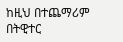ከዚህ በተጨማሪም በትዊተር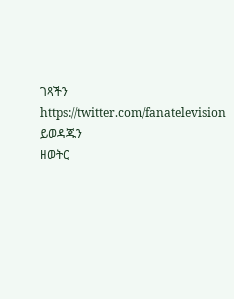ገጻችን https://twitter.com/fanatelevision ይወዳጁን
ዘወትር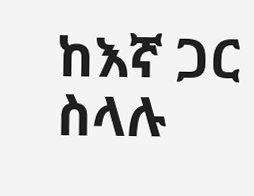ከእኛ ጋር ስላሉ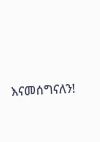እናመሰግናለን!